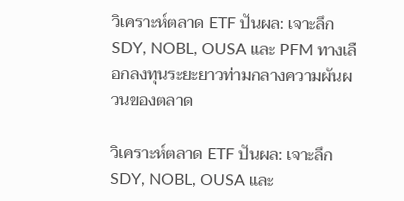วิเคราะห์ตลาด ETF ปันผล: เจาะลึก SDY, NOBL, OUSA และ PFM ทางเลือกลงทุนระยะยาวท่ามกลางความผันผวนของตลาด

วิเคราะห์ตลาด ETF ปันผล: เจาะลึก SDY, NOBL, OUSA และ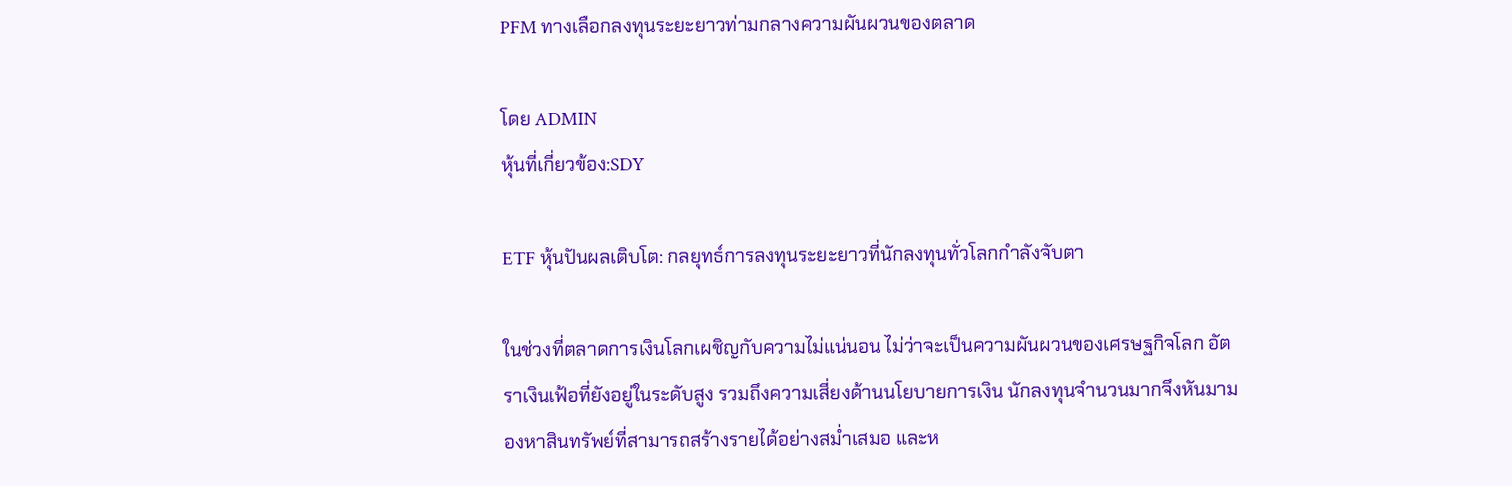PFM ทางเลือกลงทุนระยะยาวท่ามกลางความผันผวนของตลาด

โดย ADMIN
หุ้นที่เกี่ยวข้อง:SDY

ETF หุ้นปันผลเติบโต: กลยุทธ์การลงทุนระยะยาวที่นักลงทุนทั่วโลกกำลังจับตา

ในช่วงที่ตลาดการเงินโลกเผชิญกับความไม่แน่นอน ไม่ว่าจะเป็นความผันผวนของเศรษฐกิจโลก อัตราเงินเฟ้อที่ยังอยู่ในระดับสูง รวมถึงความเสี่ยงด้านนโยบายการเงิน นักลงทุนจำนวนมากจึงหันมามองหาสินทรัพย์ที่สามารถสร้างรายได้อย่างสม่ำเสมอ และห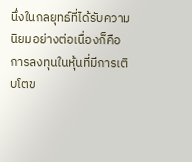นึ่งในกลยุทธ์ที่ได้รับความนิยมอย่างต่อเนื่องก็คือ การลงทุนในหุ้นที่มีการเติบโตข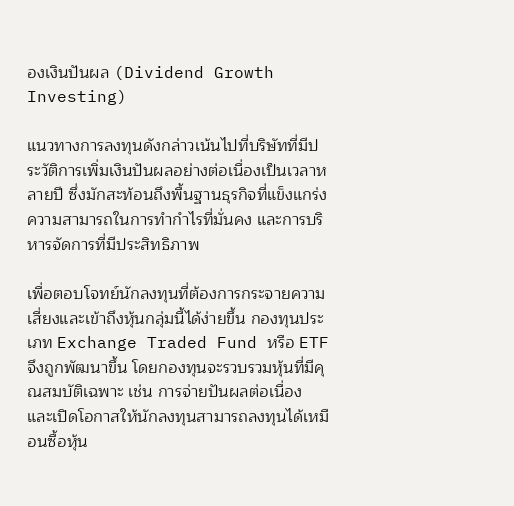องเงินปันผล (Dividend Growth Investing)

แนวทางการลงทุนดังกล่าวเน้นไปที่บริษัทที่มีประวัติการเพิ่มเงินปันผลอย่างต่อเนื่องเป็นเวลาหลายปี ซึ่งมักสะท้อนถึงพื้นฐานธุรกิจที่แข็งแกร่ง ความสามารถในการทำกำไรที่มั่นคง และการบริหารจัดการที่มีประสิทธิภาพ

เพื่อตอบโจทย์นักลงทุนที่ต้องการกระจายความเสี่ยงและเข้าถึงหุ้นกลุ่มนี้ได้ง่ายขึ้น กองทุนประเภท Exchange Traded Fund หรือ ETF จึงถูกพัฒนาขึ้น โดยกองทุนจะรวบรวมหุ้นที่มีคุณสมบัติเฉพาะ เช่น การจ่ายปันผลต่อเนื่อง และเปิดโอกาสให้นักลงทุนสามารถลงทุนได้เหมือนซื้อหุ้น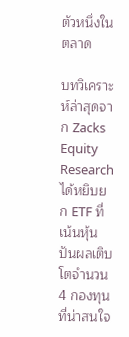ตัวหนึ่งในตลาด

บทวิเคราะห์ล่าสุดจาก Zacks Equity Research ได้หยิบยก ETF ที่เน้นหุ้นปันผลเติบโตจำนวน 4 กองทุนที่น่าสนใจ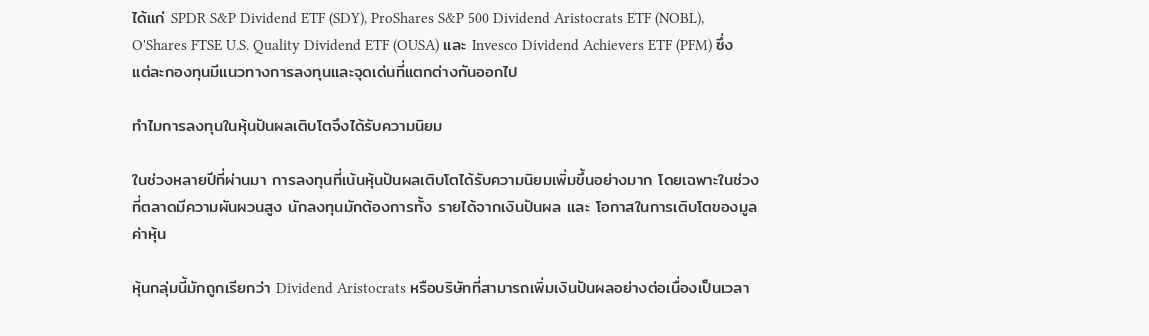ได้แก่ SPDR S&P Dividend ETF (SDY), ProShares S&P 500 Dividend Aristocrats ETF (NOBL), O'Shares FTSE U.S. Quality Dividend ETF (OUSA) และ Invesco Dividend Achievers ETF (PFM) ซึ่งแต่ละกองทุนมีแนวทางการลงทุนและจุดเด่นที่แตกต่างกันออกไป

ทำไมการลงทุนในหุ้นปันผลเติบโตจึงได้รับความนิยม

ในช่วงหลายปีที่ผ่านมา การลงทุนที่เน้นหุ้นปันผลเติบโตได้รับความนิยมเพิ่มขึ้นอย่างมาก โดยเฉพาะในช่วงที่ตลาดมีความผันผวนสูง นักลงทุนมักต้องการทั้ง รายได้จากเงินปันผล และ โอกาสในการเติบโตของมูลค่าหุ้น

หุ้นกลุ่มนี้มักถูกเรียกว่า Dividend Aristocrats หรือบริษัทที่สามารถเพิ่มเงินปันผลอย่างต่อเนื่องเป็นเวลา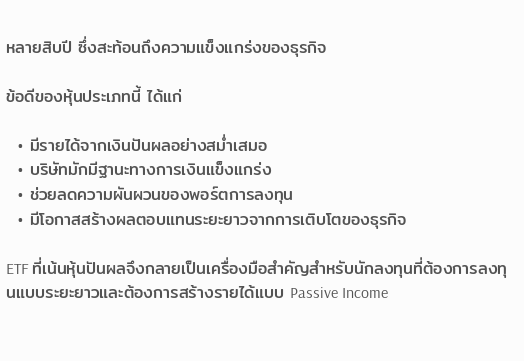หลายสิบปี ซึ่งสะท้อนถึงความแข็งแกร่งของธุรกิจ

ข้อดีของหุ้นประเภทนี้ ได้แก่

  • มีรายได้จากเงินปันผลอย่างสม่ำเสมอ
  • บริษัทมักมีฐานะทางการเงินแข็งแกร่ง
  • ช่วยลดความผันผวนของพอร์ตการลงทุน
  • มีโอกาสสร้างผลตอบแทนระยะยาวจากการเติบโตของธุรกิจ

ETF ที่เน้นหุ้นปันผลจึงกลายเป็นเครื่องมือสำคัญสำหรับนักลงทุนที่ต้องการลงทุนแบบระยะยาวและต้องการสร้างรายได้แบบ Passive Income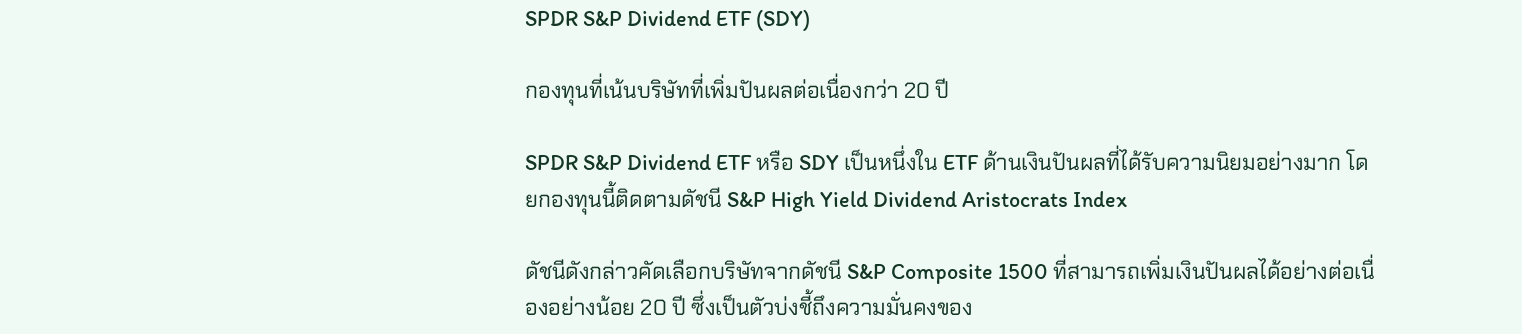SPDR S&P Dividend ETF (SDY)

กองทุนที่เน้นบริษัทที่เพิ่มปันผลต่อเนื่องกว่า 20 ปี

SPDR S&P Dividend ETF หรือ SDY เป็นหนึ่งใน ETF ด้านเงินปันผลที่ได้รับความนิยมอย่างมาก โดยกองทุนนี้ติดตามดัชนี S&P High Yield Dividend Aristocrats Index

ดัชนีดังกล่าวคัดเลือกบริษัทจากดัชนี S&P Composite 1500 ที่สามารถเพิ่มเงินปันผลได้อย่างต่อเนื่องอย่างน้อย 20 ปี ซึ่งเป็นตัวบ่งชี้ถึงความมั่นคงของ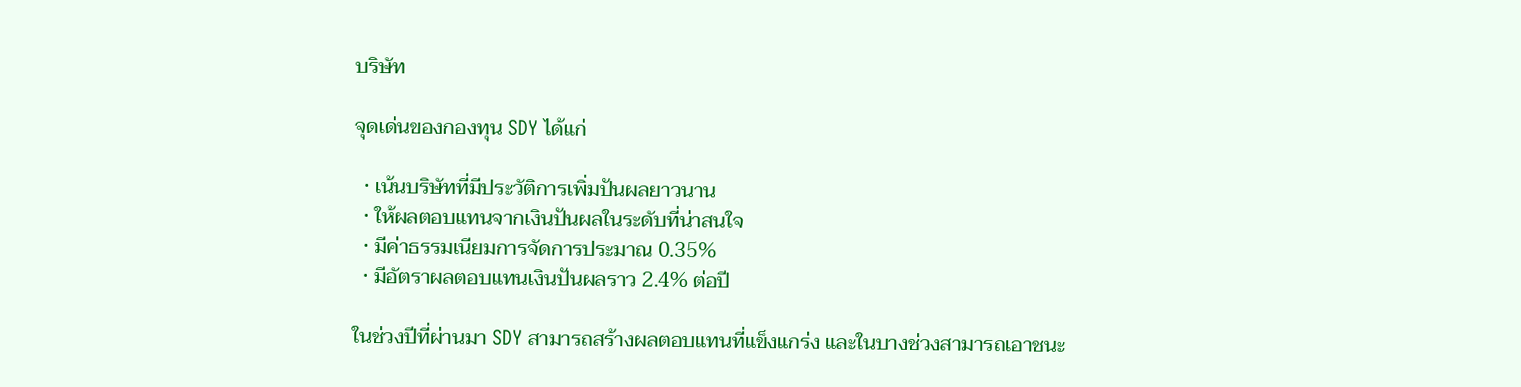บริษัท

จุดเด่นของกองทุน SDY ได้แก่

  • เน้นบริษัทที่มีประวัติการเพิ่มปันผลยาวนาน
  • ให้ผลตอบแทนจากเงินปันผลในระดับที่น่าสนใจ
  • มีค่าธรรมเนียมการจัดการประมาณ 0.35%
  • มีอัตราผลตอบแทนเงินปันผลราว 2.4% ต่อปี

ในช่วงปีที่ผ่านมา SDY สามารถสร้างผลตอบแทนที่แข็งแกร่ง และในบางช่วงสามารถเอาชนะ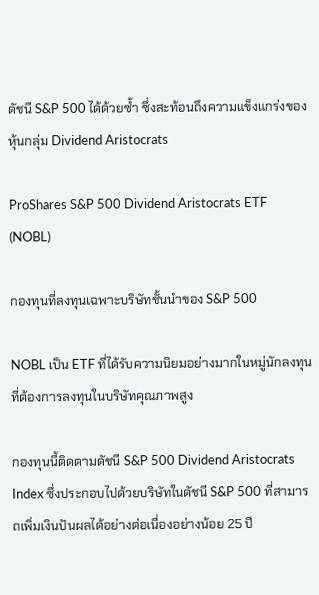ดัชนี S&P 500 ได้ด้วยซ้ำ ซึ่งสะท้อนถึงความแข็งแกร่งของหุ้นกลุ่ม Dividend Aristocrats

ProShares S&P 500 Dividend Aristocrats ETF (NOBL)

กองทุนที่ลงทุนเฉพาะบริษัทชั้นนำของ S&P 500

NOBL เป็น ETF ที่ได้รับความนิยมอย่างมากในหมู่นักลงทุนที่ต้องการลงทุนในบริษัทคุณภาพสูง

กองทุนนี้ติดตามดัชนี S&P 500 Dividend Aristocrats Index ซึ่งประกอบไปด้วยบริษัทในดัชนี S&P 500 ที่สามารถเพิ่มเงินปันผลได้อย่างต่อเนื่องอย่างน้อย 25 ปี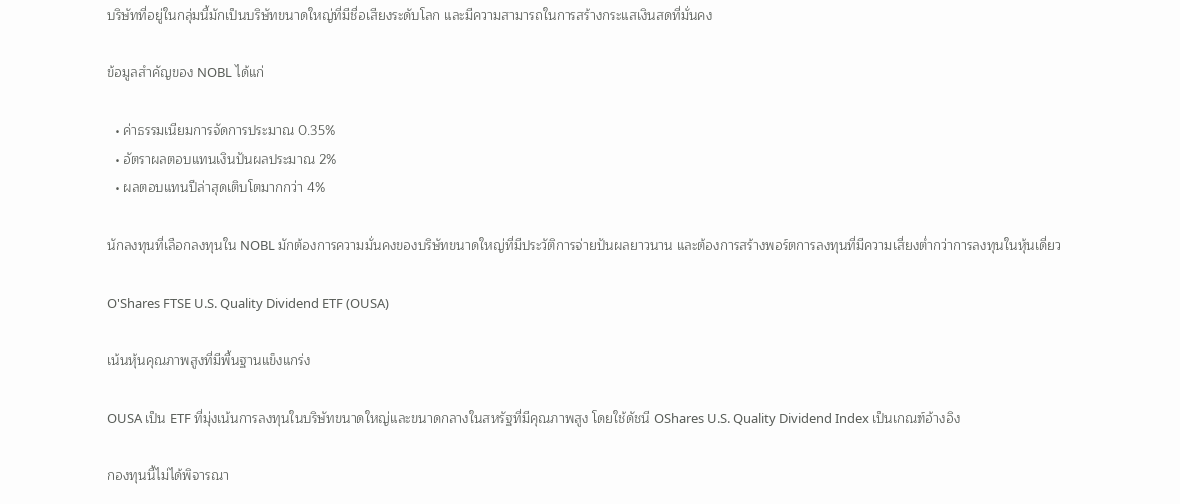บริษัทที่อยู่ในกลุ่มนี้มักเป็นบริษัทขนาดใหญ่ที่มีชื่อเสียงระดับโลก และมีความสามารถในการสร้างกระแสเงินสดที่มั่นคง

ข้อมูลสำคัญของ NOBL ได้แก่

  • ค่าธรรมเนียมการจัดการประมาณ 0.35%
  • อัตราผลตอบแทนเงินปันผลประมาณ 2%
  • ผลตอบแทนปีล่าสุดเติบโตมากกว่า 4%

นักลงทุนที่เลือกลงทุนใน NOBL มักต้องการความมั่นคงของบริษัทขนาดใหญ่ที่มีประวัติการจ่ายปันผลยาวนาน และต้องการสร้างพอร์ตการลงทุนที่มีความเสี่ยงต่ำกว่าการลงทุนในหุ้นเดี่ยว

O'Shares FTSE U.S. Quality Dividend ETF (OUSA)

เน้นหุ้นคุณภาพสูงที่มีพื้นฐานแข็งแกร่ง

OUSA เป็น ETF ที่มุ่งเน้นการลงทุนในบริษัทขนาดใหญ่และขนาดกลางในสหรัฐที่มีคุณภาพสูง โดยใช้ดัชนี OShares U.S. Quality Dividend Index เป็นเกณฑ์อ้างอิง

กองทุนนี้ไม่ได้พิจารณา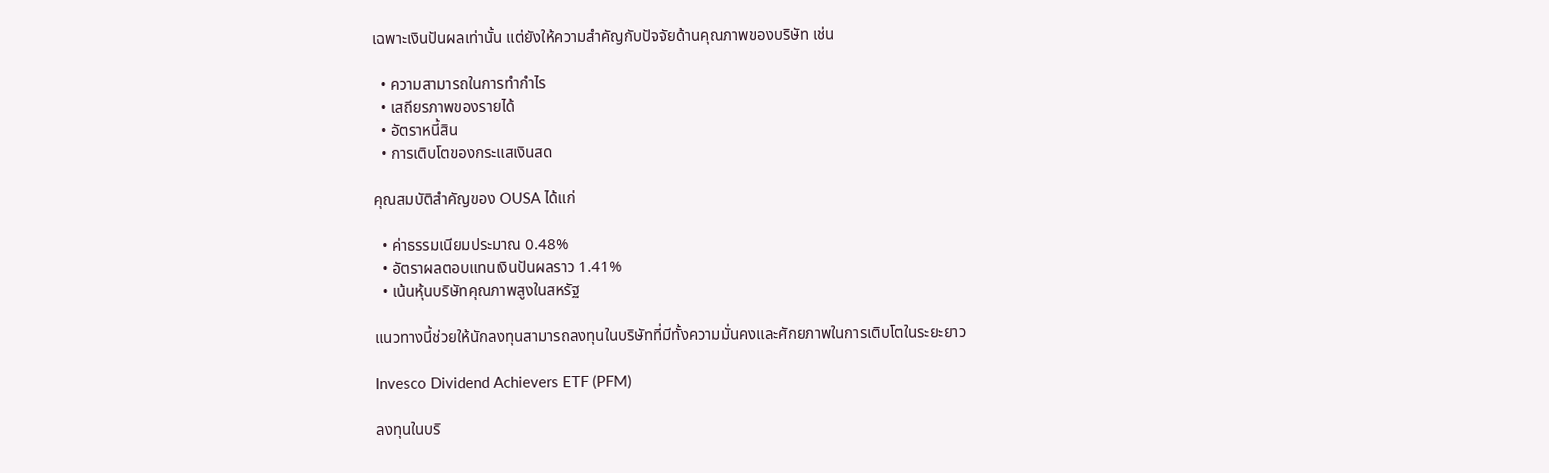เฉพาะเงินปันผลเท่านั้น แต่ยังให้ความสำคัญกับปัจจัยด้านคุณภาพของบริษัท เช่น

  • ความสามารถในการทำกำไร
  • เสถียรภาพของรายได้
  • อัตราหนี้สิน
  • การเติบโตของกระแสเงินสด

คุณสมบัติสำคัญของ OUSA ได้แก่

  • ค่าธรรมเนียมประมาณ 0.48%
  • อัตราผลตอบแทนเงินปันผลราว 1.41%
  • เน้นหุ้นบริษัทคุณภาพสูงในสหรัฐ

แนวทางนี้ช่วยให้นักลงทุนสามารถลงทุนในบริษัทที่มีทั้งความมั่นคงและศักยภาพในการเติบโตในระยะยาว

Invesco Dividend Achievers ETF (PFM)

ลงทุนในบริ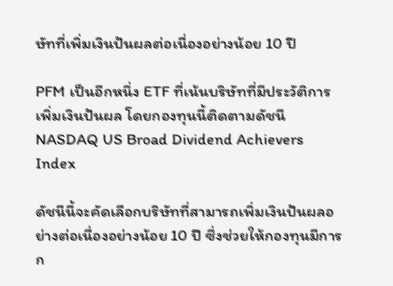ษัทที่เพิ่มเงินปันผลต่อเนื่องอย่างน้อย 10 ปี

PFM เป็นอีกหนึ่ง ETF ที่เน้นบริษัทที่มีประวัติการเพิ่มเงินปันผล โดยกองทุนนี้ติดตามดัชนี NASDAQ US Broad Dividend Achievers Index

ดัชนีนี้จะคัดเลือกบริษัทที่สามารถเพิ่มเงินปันผลอย่างต่อเนื่องอย่างน้อย 10 ปี ซึ่งช่วยให้กองทุนมีการก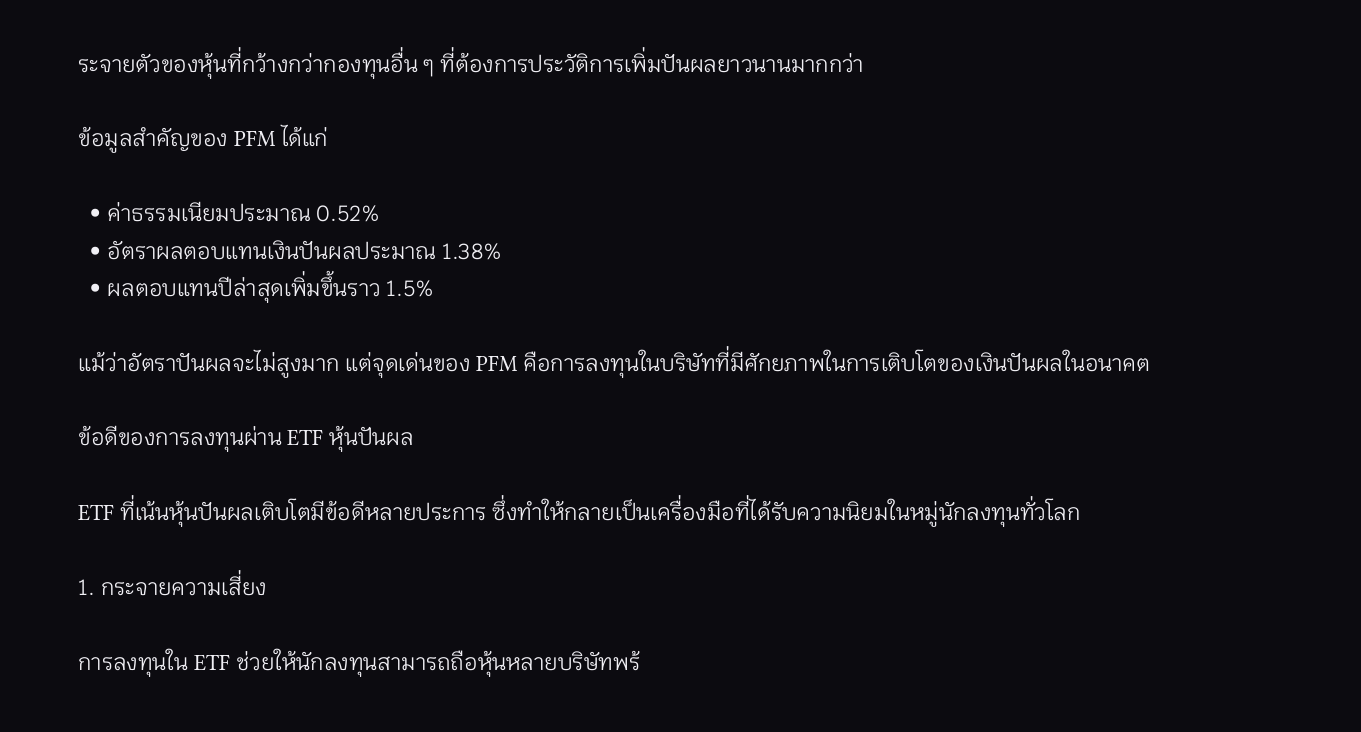ระจายตัวของหุ้นที่กว้างกว่ากองทุนอื่น ๆ ที่ต้องการประวัติการเพิ่มปันผลยาวนานมากกว่า

ข้อมูลสำคัญของ PFM ได้แก่

  • ค่าธรรมเนียมประมาณ 0.52%
  • อัตราผลตอบแทนเงินปันผลประมาณ 1.38%
  • ผลตอบแทนปีล่าสุดเพิ่มขึ้นราว 1.5%

แม้ว่าอัตราปันผลจะไม่สูงมาก แต่จุดเด่นของ PFM คือการลงทุนในบริษัทที่มีศักยภาพในการเติบโตของเงินปันผลในอนาคต

ข้อดีของการลงทุนผ่าน ETF หุ้นปันผล

ETF ที่เน้นหุ้นปันผลเติบโตมีข้อดีหลายประการ ซึ่งทำให้กลายเป็นเครื่องมือที่ได้รับความนิยมในหมู่นักลงทุนทั่วโลก

1. กระจายความเสี่ยง

การลงทุนใน ETF ช่วยให้นักลงทุนสามารถถือหุ้นหลายบริษัทพร้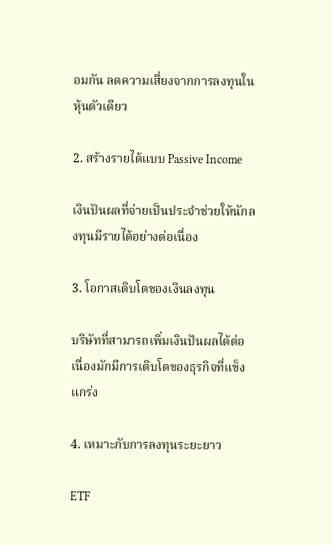อมกัน ลดความเสี่ยงจากการลงทุนในหุ้นตัวเดียว

2. สร้างรายได้แบบ Passive Income

เงินปันผลที่จ่ายเป็นประจำช่วยให้นักลงทุนมีรายได้อย่างต่อเนื่อง

3. โอกาสเติบโตของเงินลงทุน

บริษัทที่สามารถเพิ่มเงินปันผลได้ต่อเนื่องมักมีการเติบโตของธุรกิจที่แข็งแกร่ง

4. เหมาะกับการลงทุนระยะยาว

ETF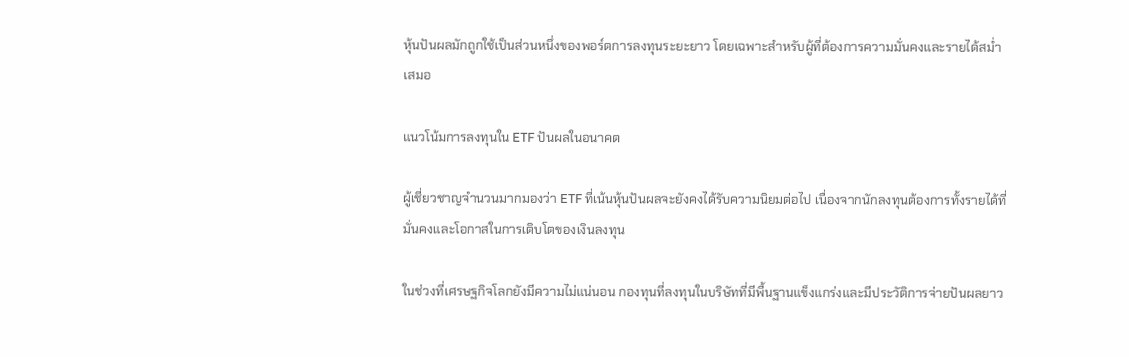หุ้นปันผลมักถูกใช้เป็นส่วนหนึ่งของพอร์ตการลงทุนระยะยาว โดยเฉพาะสำหรับผู้ที่ต้องการความมั่นคงและรายได้สม่ำเสมอ

แนวโน้มการลงทุนใน ETF ปันผลในอนาคต

ผู้เชี่ยวชาญจำนวนมากมองว่า ETF ที่เน้นหุ้นปันผลจะยังคงได้รับความนิยมต่อไป เนื่องจากนักลงทุนต้องการทั้งรายได้ที่มั่นคงและโอกาสในการเติบโตของเงินลงทุน

ในช่วงที่เศรษฐกิจโลกยังมีความไม่แน่นอน กองทุนที่ลงทุนในบริษัทที่มีพื้นฐานแข็งแกร่งและมีประวัติการจ่ายปันผลยาว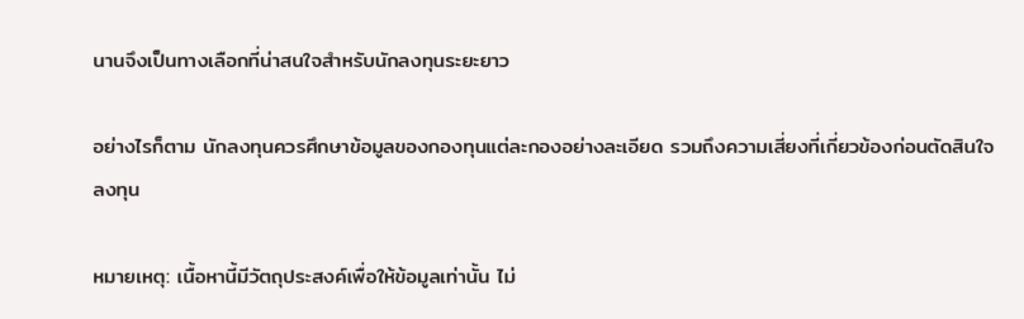นานจึงเป็นทางเลือกที่น่าสนใจสำหรับนักลงทุนระยะยาว

อย่างไรก็ตาม นักลงทุนควรศึกษาข้อมูลของกองทุนแต่ละกองอย่างละเอียด รวมถึงความเสี่ยงที่เกี่ยวข้องก่อนตัดสินใจลงทุน

หมายเหตุ: เนื้อหานี้มีวัตถุประสงค์เพื่อให้ข้อมูลเท่านั้น ไม่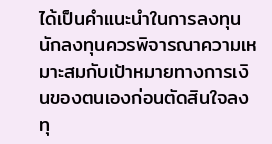ได้เป็นคำแนะนำในการลงทุน นักลงทุนควรพิจารณาความเหมาะสมกับเป้าหมายทางการเงินของตนเองก่อนตัดสินใจลงทุ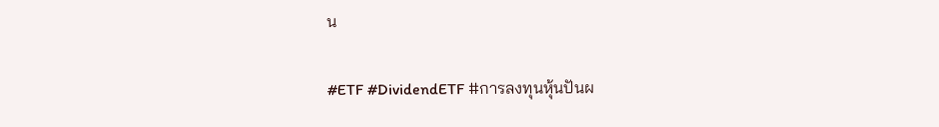น

#ETF #DividendETF #การลงทุนหุ้นปันผ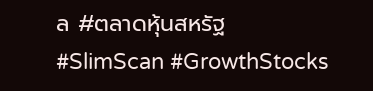ล #ตลาดหุ้นสหรัฐ #SlimScan #GrowthStocks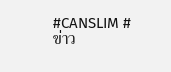#CANSLIM #ข่าว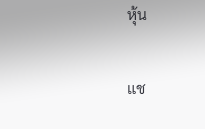หุ้น

แช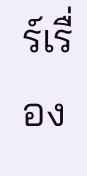ร์เรื่อง